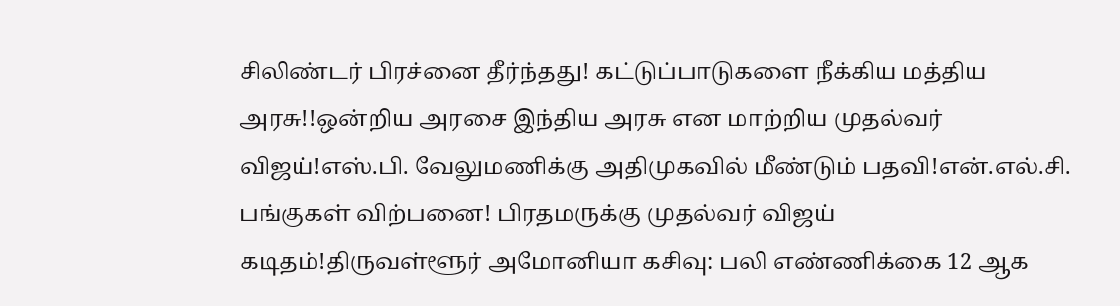சிலிண்டர் பிரச்னை தீர்ந்தது! கட்டுப்பாடுகளை நீக்கிய மத்திய அரசு!!ஒன்றிய அரசை இந்திய அரசு என மாற்றிய முதல்வர் விஜய்!எஸ்.பி. வேலுமணிக்கு அதிமுகவில் மீண்டும் பதவி!என்.எல்.சி. பங்குகள் விற்பனை! பிரதமருக்கு முதல்வர் விஜய் கடிதம்!திருவள்ளூர் அமோனியா கசிவு: பலி எண்ணிக்கை 12 ஆக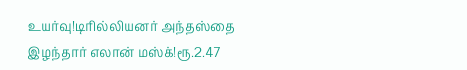உயர்வு!டிரில்லியனர் அந்தஸ்தை இழந்தார் எலான் மஸ்க்!ரூ.2.47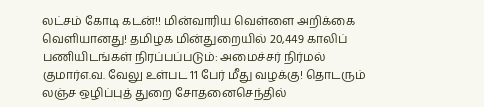லட்சம் கோடி கடன்!! மின்வாரிய வெள்ளை அறிக்கை வெளியானது! தமிழக மின்துறையில் 20,449 காலிப் பணியிடங்கள் நிரப்பப்படும்: அமைச்சர் நிர்மல் குமார்எ.வ. வேலு உள்பட 11 பேர் மீது வழக்கு! தொடரும் லஞ்ச ஒழிப்புத் துறை சோதனைசெந்தில்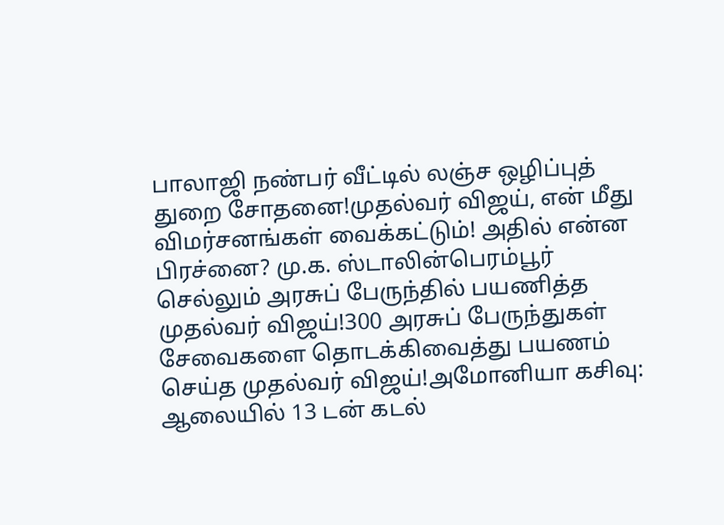பாலாஜி நண்பர் வீட்டில் லஞ்ச ஒழிப்புத் துறை சோதனை!முதல்வர் விஜய், என் மீது விமர்சனங்கள் வைக்கட்டும்! அதில் என்ன பிரச்னை? மு.க. ஸ்டாலின்பெரம்பூர் செல்லும் அரசுப் பேருந்தில் பயணித்த முதல்வர் விஜய்!300 அரசுப் பேருந்துகள் சேவைகளை தொடக்கிவைத்து பயணம் செய்த முதல்வர் விஜய்!அமோனியா கசிவு: ஆலையில் 13 டன் கடல்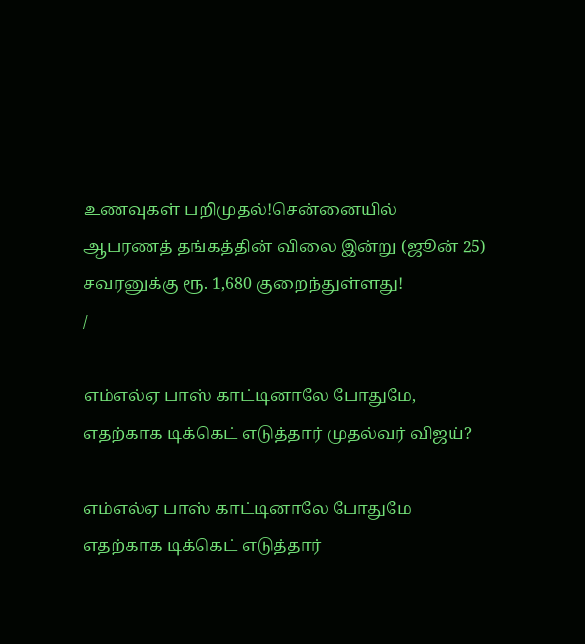உணவுகள் பறிமுதல்!சென்னையில் ஆபரணத் தங்கத்தின் விலை இன்று (ஜூன் 25) சவரனுக்கு ரூ. 1,680 குறைந்துள்ளது!
/

எம்எல்ஏ பாஸ் காட்டினாலே போதுமே, எதற்காக டிக்கெட் எடுத்தார் முதல்வர் விஜய்?

எம்எல்ஏ பாஸ் காட்டினாலே போதுமே எதற்காக டிக்கெட் எடுத்தார்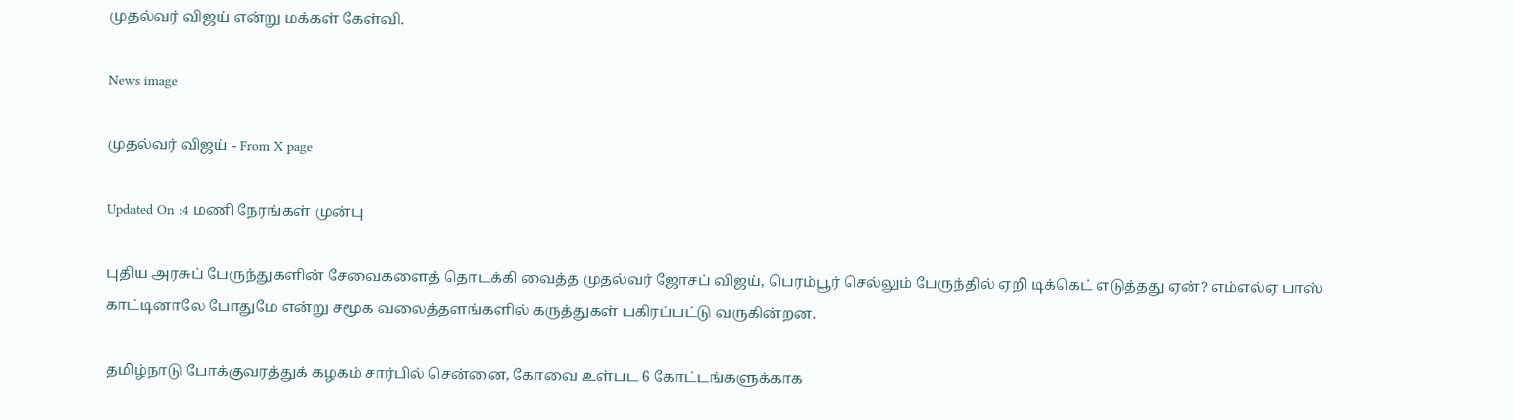முதல்வர் விஜய் என்று மக்கள் கேள்வி.

News image

முதல்வர் விஜய் - From X page

Updated On :4 மணி நேரங்கள் முன்பு

புதிய அரசுப் பேருந்துகளின் சேவைகளைத் தொடக்கி வைத்த முதல்வர் ஜோசப் விஜய், பெரம்பூர் செல்லும் பேருந்தில் ஏறி டிக்கெட் எடுத்தது ஏன்? எம்எல்ஏ பாஸ் காட்டினாலே போதுமே என்று சமூக வலைத்தளங்களில் கருத்துகள் பகிரப்பட்டு வருகின்றன.

தமிழ்நாடு போக்குவரத்துக் கழகம் சார்பில் சென்னை, கோவை உள்பட 6 கோட்டங்களுக்காக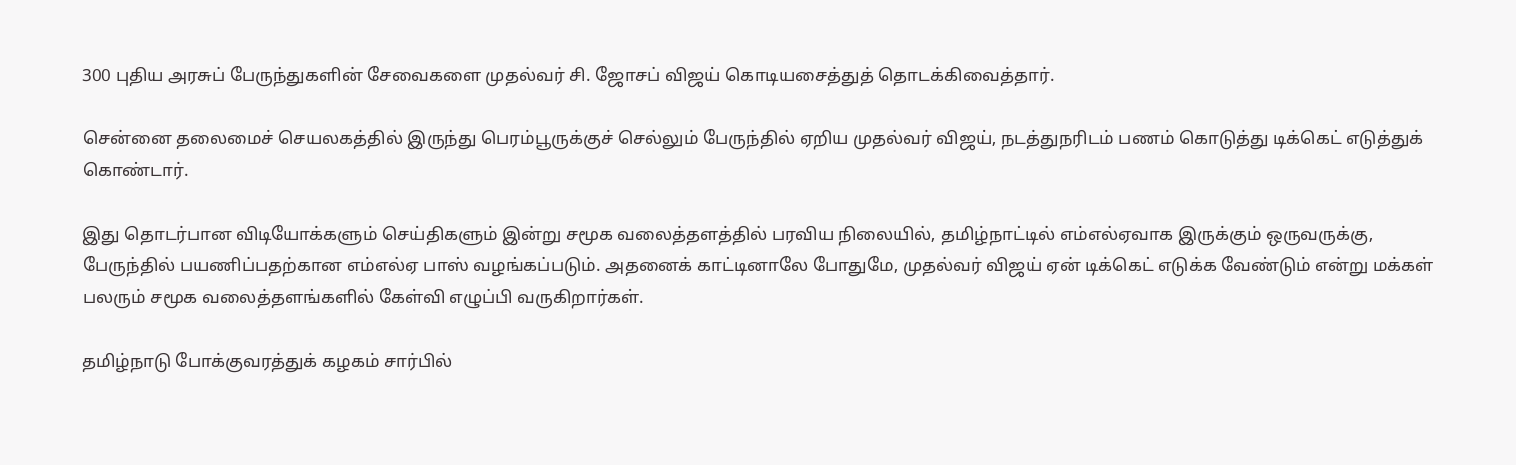300 புதிய அரசுப் பேருந்துகளின் சேவைகளை முதல்வர் சி. ஜோசப் விஜய் கொடியசைத்துத் தொடக்கிவைத்தார்.

சென்னை தலைமைச் செயலகத்தில் இருந்து பெரம்பூருக்குச் செல்லும் பேருந்தில் ஏறிய முதல்வர் விஜய், நடத்துநரிடம் பணம் கொடுத்து டிக்கெட் எடுத்துக் கொண்டார்.

இது தொடர்பான விடியோக்களும் செய்திகளும் இன்று சமூக வலைத்தளத்தில் பரவிய நிலையில், தமிழ்நாட்டில் எம்எல்ஏவாக இருக்கும் ஒருவருக்கு, பேருந்தில் பயணிப்பதற்கான எம்எல்ஏ பாஸ் வழங்கப்படும். அதனைக் காட்டினாலே போதுமே, முதல்வர் விஜய் ஏன் டிக்கெட் எடுக்க வேண்டும் என்று மக்கள் பலரும் சமூக வலைத்தளங்களில் கேள்வி எழுப்பி வருகிறார்கள்.

தமிழ்நாடு போக்குவரத்துக் கழகம் சார்பில்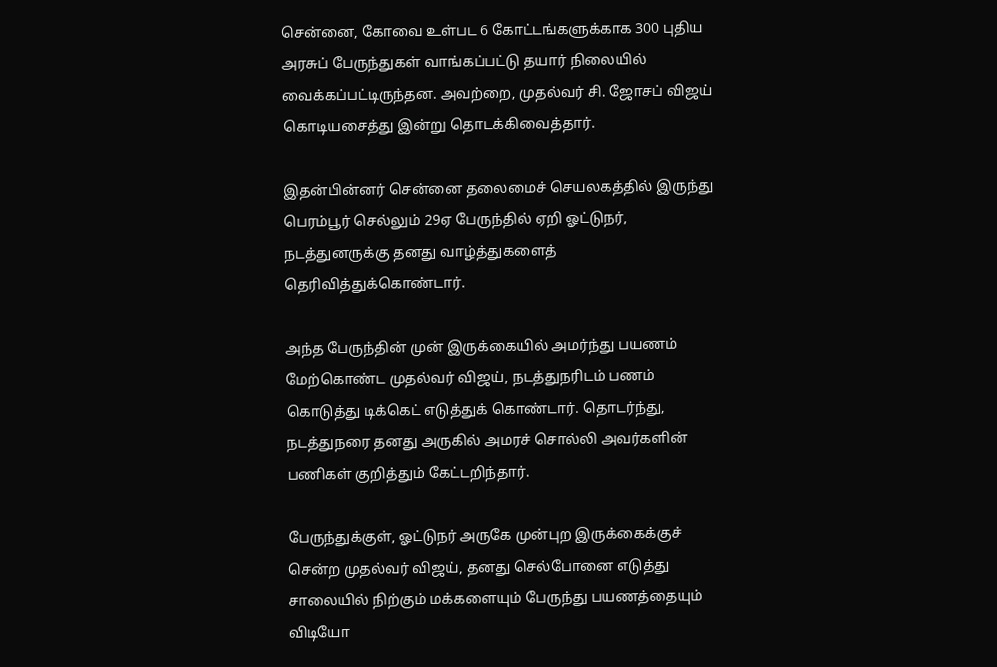சென்னை, கோவை உள்பட 6 கோட்டங்களுக்காக 300 புதிய அரசுப் பேருந்துகள் வாங்கப்பட்டு தயார் நிலையில் வைக்கப்பட்டிருந்தன. அவற்றை, முதல்வர் சி. ஜோசப் விஜய் கொடியசைத்து இன்று தொடக்கிவைத்தார்.

இதன்பின்னர் சென்னை தலைமைச் செயலகத்தில் இருந்து பெரம்பூர் செல்லும் 29ஏ பேருந்தில் ஏறி ஓட்டுநர், நடத்துனருக்கு தனது வாழ்த்துகளைத் தெரிவித்துக்கொண்டார்.

அந்த பேருந்தின் முன் இருக்கையில் அமர்ந்து பயணம் மேற்கொண்ட முதல்வர் விஜய், நடத்துநரிடம் பணம் கொடுத்து டிக்கெட் எடுத்துக் கொண்டார். தொடர்ந்து, நடத்துநரை தனது அருகில் அமரச் சொல்லி அவர்களின் பணிகள் குறித்தும் கேட்டறிந்தார்.

பேருந்துக்குள், ஓட்டுநர் அருகே முன்புற இருக்கைக்குச் சென்ற முதல்வர் விஜய், தனது செல்போனை எடுத்து சாலையில் நிற்கும் மக்களையும் பேருந்து பயணத்தையும் விடியோ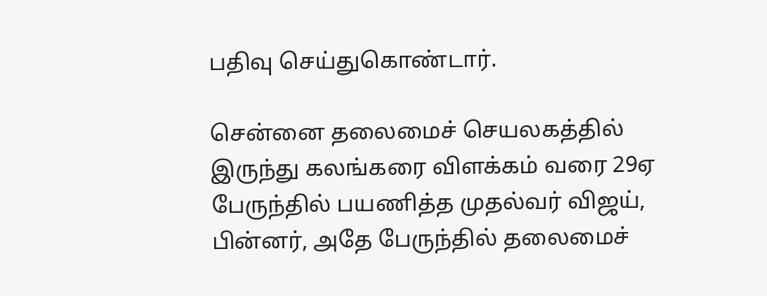பதிவு செய்துகொண்டார்.

சென்னை தலைமைச் செயலகத்தில் இருந்து கலங்கரை விளக்கம் வரை 29ஏ பேருந்தில் பயணித்த முதல்வர் விஜய், பின்னர், அதே பேருந்தில் தலைமைச்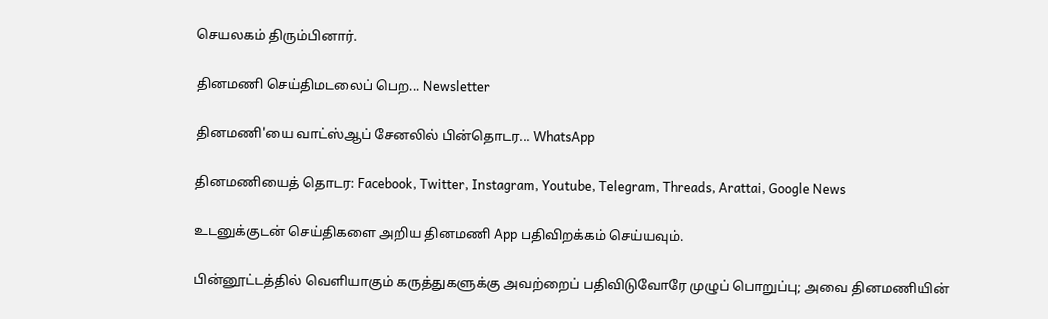செயலகம் திரும்பினார்.

தினமணி செய்திமடலைப் பெற... Newsletter

தினமணி'யை வாட்ஸ்ஆப் சேனலில் பின்தொடர... WhatsApp

தினமணியைத் தொடர: Facebook, Twitter, Instagram, Youtube, Telegram, Threads, Arattai, Google News

உடனுக்குடன் செய்திகளை அறிய தினமணி App பதிவிறக்கம் செய்யவும்.

பின்னூட்டத்தில் வெளியாகும் கருத்துகளுக்கு அவற்றைப் பதிவிடுவோரே முழுப் பொறுப்பு; அவை தினமணியின்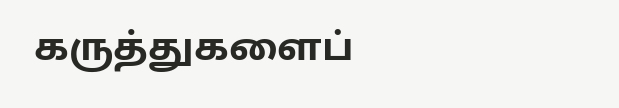கருத்துகளைப்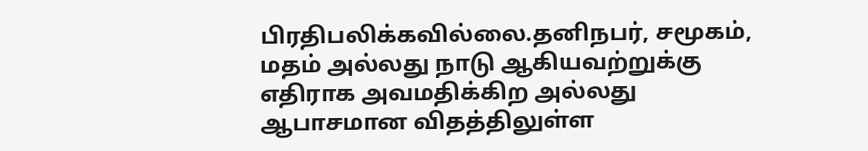பிரதிபலிக்கவில்லை.தனிநபர், சமூகம், மதம் அல்லது நாடு ஆகியவற்றுக்கு எதிராக அவமதிக்கிற அல்லது ஆபாசமான விதத்திலுள்ள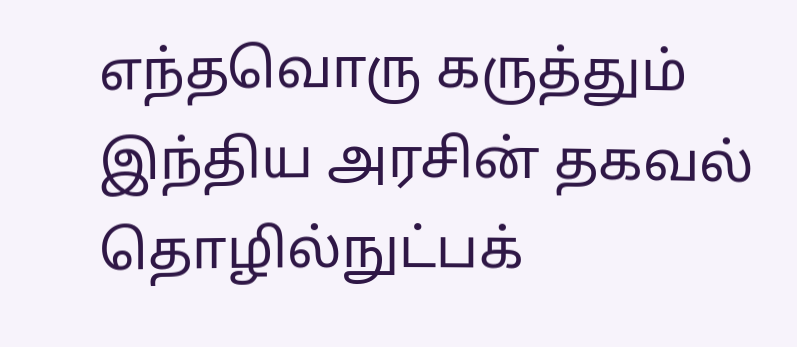எந்தவொரு கருத்தும் இந்திய அரசின் தகவல் தொழில்நுட்பக்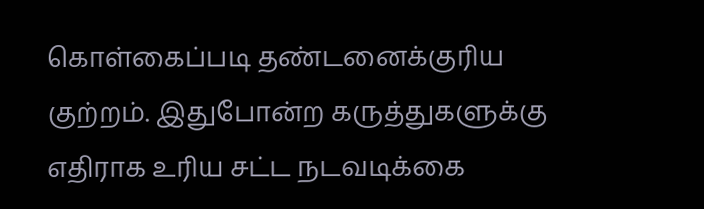கொள்கைப்படி தண்டனைக்குரிய குற்றம். இதுபோன்ற கருத்துகளுக்கு எதிராக உரிய சட்ட நடவடிக்கை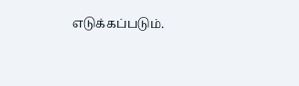எடுக்கப்படும்.